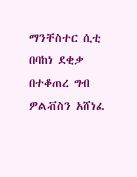ማንቸስተር ሲቲ በባከነ ደቂቃ በተቆጠረ ግብ ዎልቭስን አሸነፈ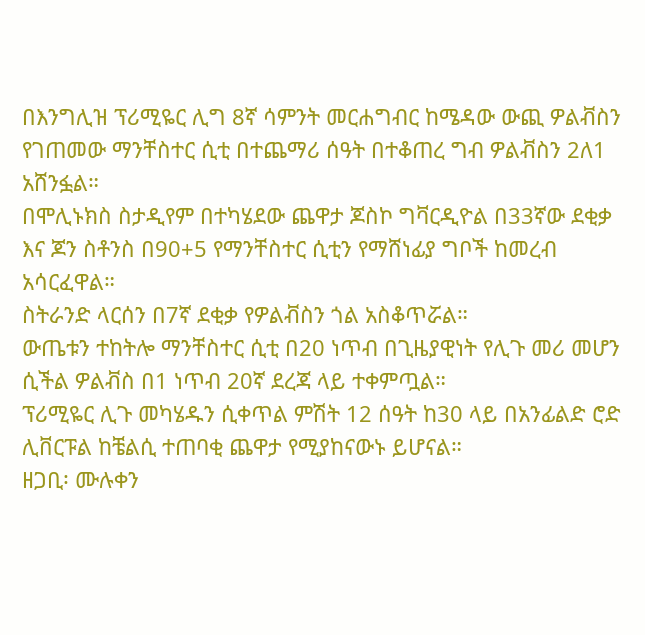በእንግሊዝ ፕሪሚዬር ሊግ 8ኛ ሳምንት መርሐግብር ከሜዳው ውጪ ዎልቭስን የገጠመው ማንቸስተር ሲቲ በተጨማሪ ሰዓት በተቆጠረ ግብ ዎልቭስን 2ለ1 አሸንፏል።
በሞሊኑክስ ስታዲየም በተካሄደው ጨዋታ ጆስኮ ግቫርዲዮል በ33ኛው ደቂቃ እና ጆን ስቶንስ በ90+5 የማንቸስተር ሲቲን የማሸነፊያ ግቦች ከመረብ አሳርፈዋል።
ስትራንድ ላርሰን በ7ኛ ደቂቃ የዎልቭስን ጎል አስቆጥሯል።
ውጤቱን ተከትሎ ማንቸስተር ሲቲ በ20 ነጥብ በጊዜያዊነት የሊጉ መሪ መሆን ሲችል ዎልቭስ በ1 ነጥብ 20ኛ ደረጃ ላይ ተቀምጧል።
ፕሪሚዬር ሊጉ መካሄዱን ሲቀጥል ምሽት 12 ሰዓት ከ30 ላይ በአንፊልድ ሮድ ሊቨርፑል ከቼልሲ ተጠባቂ ጨዋታ የሚያከናውኑ ይሆናል።
ዘጋቢ፡ ሙሉቀን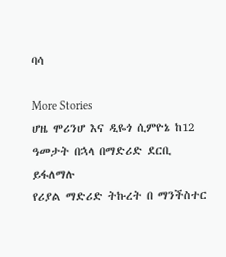ባሳ

More Stories
ሆዜ ሞሪንሆ እና ዲዬጎ ሲምዮኔ ከ12 ዓመታት በኋላ በማድሪድ ደርቢ ይፋለማሉ
የሪያል ማድሪድ ትኩረት በ ማንችስተር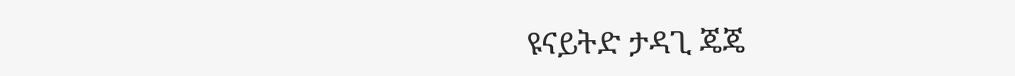ዩናይትድ ታዳጊ ጄጄ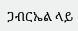ጋብርኤል ላይ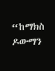“ከማክስ ዶውማን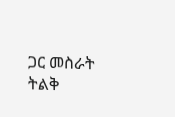ጋር መስራት ትልቅ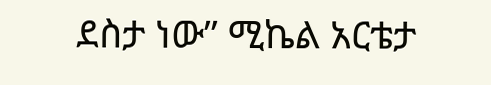ደስታ ነው” ሚኬል አርቴታ